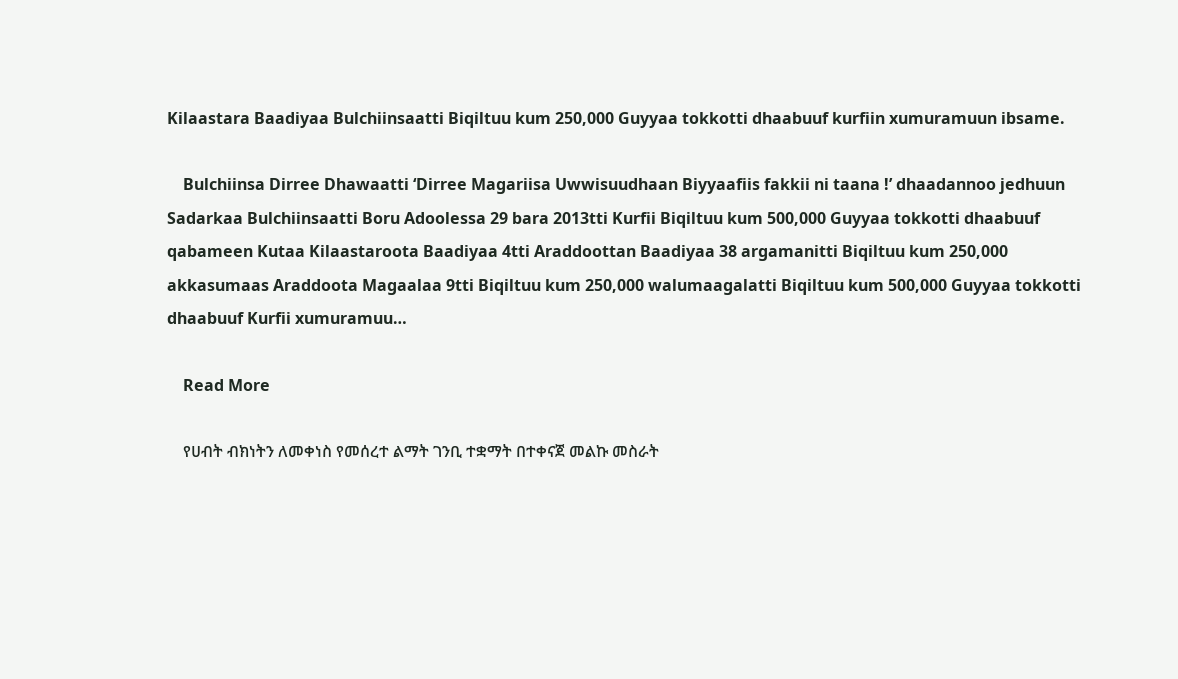Kilaastara Baadiyaa Bulchiinsaatti Biqiltuu kum 250,000 Guyyaa tokkotti dhaabuuf kurfiin xumuramuun ibsame.

    Bulchiinsa Dirree Dhawaatti ‘Dirree Magariisa Uwwisuudhaan Biyyaafiis fakkii ni taana !’ dhaadannoo jedhuun Sadarkaa Bulchiinsaatti Boru Adoolessa 29 bara 2013tti Kurfii Biqiltuu kum 500,000 Guyyaa tokkotti dhaabuuf qabameen Kutaa Kilaastaroota Baadiyaa 4tti Araddoottan Baadiyaa 38 argamanitti Biqiltuu kum 250,000 akkasumaas Araddoota Magaalaa 9tti Biqiltuu kum 250,000 walumaagalatti Biqiltuu kum 500,000 Guyyaa tokkotti dhaabuuf Kurfii xumuramuu…

    Read More

    የሀብት ብክነትን ለመቀነስ የመሰረተ ልማት ገንቢ ተቋማት በተቀናጀ መልኩ መስራት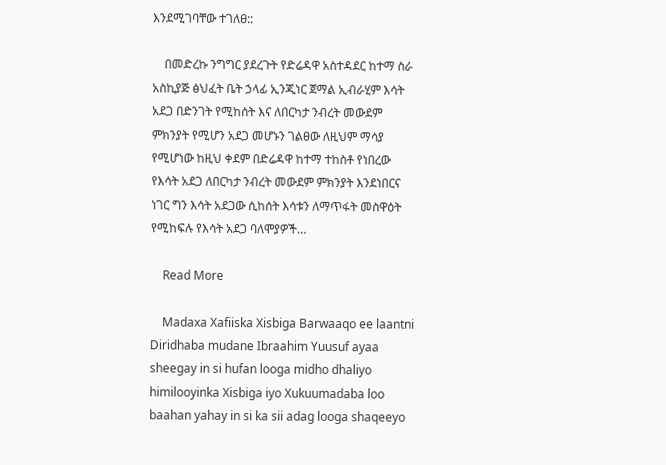እንደሚገባቸው ተገለፀ::

    በመድረኩ ንግግር ያደረጉት የድሬዳዋ አስተዳደር ከተማ ስራ አስኪያጅ ፅህፈት ቤት ኃላፊ ኢንጂነር ጀማል ኢብራሂም እሳት አደጋ በድንገት የሚከሰት እና ለበርካታ ንብረት መውደም ምክንያት የሚሆን አደጋ መሆኑን ገልፀው ለዚህም ማሳያ የሚሆነው ከዚህ ቀደም በድሬዳዋ ከተማ ተከስቶ የነበረው የእሳት አደጋ ለበርካታ ንብረት መውደም ምክንያት እንደነበርና ነገር ግን እሳት አደጋው ሲከሰት እሳቱን ለማጥፋት መስዋዕት የሚከፍሉ የእሳት አደጋ ባለሞያዎች…

    Read More

    Madaxa Xafiiska Xisbiga Barwaaqo ee laantni Diridhaba mudane Ibraahim Yuusuf ayaa sheegay in si hufan looga midho dhaliyo himilooyinka Xisbiga iyo Xukuumadaba loo baahan yahay in si ka sii adag looga shaqeeyo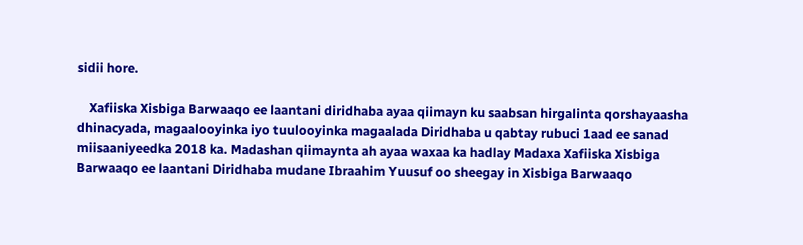sidii hore.

    Xafiiska Xisbiga Barwaaqo ee laantani diridhaba ayaa qiimayn ku saabsan hirgalinta qorshayaasha dhinacyada, magaalooyinka iyo tuulooyinka magaalada Diridhaba u qabtay rubuci 1aad ee sanad miisaaniyeedka 2018 ka. Madashan qiimaynta ah ayaa waxaa ka hadlay Madaxa Xafiiska Xisbiga Barwaaqo ee laantani Diridhaba mudane Ibraahim Yuusuf oo sheegay in Xisbiga Barwaaqo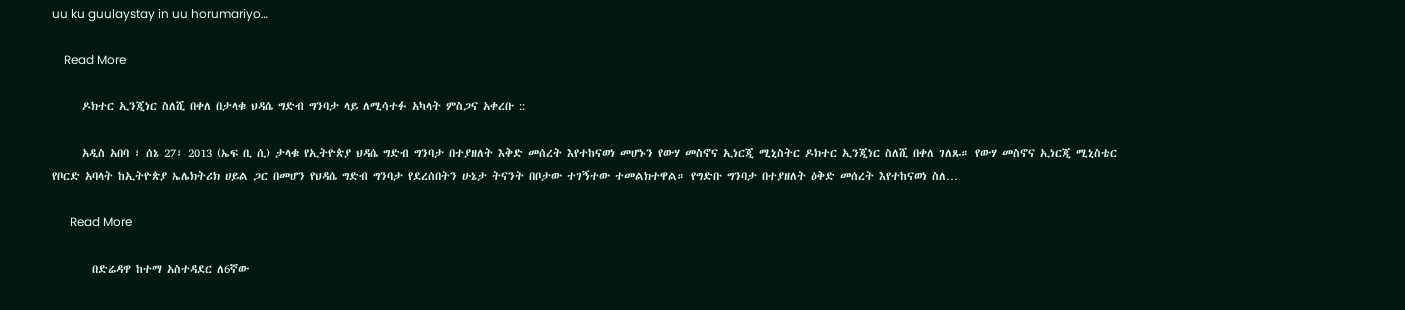uu ku guulaystay in uu horumariyo…

    Read More

      ዶክተር ኢንጂነር ስለሺ በቀለ በታላቁ ህዳሴ ግድብ ግንባታ ላይ ለሚሳተፉ አካላት ምስጋና አቀረቡ ::

      አዲስ አበባ ፣ ሰኔ 27፣ 2013 (ኤፍ ቢ ሲ) ታላቁ የኢትዮጵያ ህዳሴ ግድብ ግንባታ በተያዘለት እቅድ መሰረት እየተከናወነ መሆኑን የውሃ መስኖና ኢነርጂ ሚኒስትር ዶክተር ኢንጂነር ስለሺ በቀለ ገለጹ። የውሃ መስኖና ኢነርጂ ሚኒስቴር የቦርድ አባላት ከኢትዮጵያ ኤሌክትሪክ ሀይል ጋር በመሆን የህዳሴ ግድብ ግንባታ የደረሰበትን ሁኔታ ትናንት በቦታው ተገኝተው ተመልክተዋል። የግድቡ ግንባታ በተያዘለት ዕቅድ መሰረት እየተከናወነ ስለ…

      Read More

        በድሬዳዋ ከተማ አስተዳደር ለ6ኛው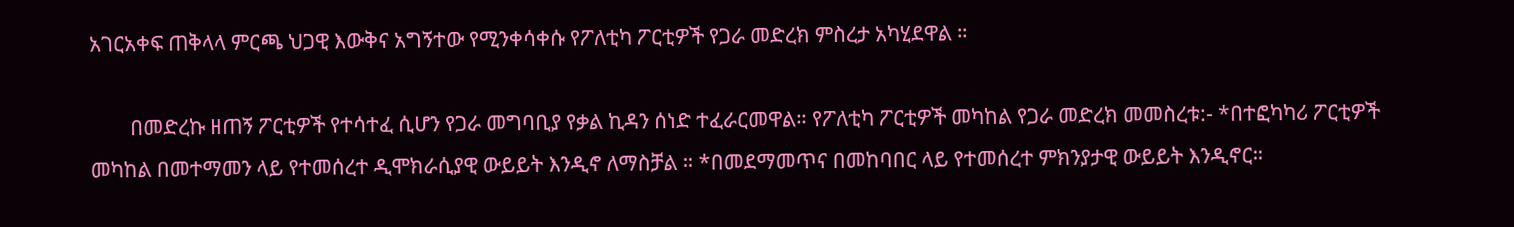አገርአቀፍ ጠቅላላ ምርጫ ህጋዊ እውቅና አግኝተው የሚንቀሳቀሱ የፖለቲካ ፖርቲዎች የጋራ መድረክ ምስረታ አካሂደዋል ።

        በመድረኩ ዘጠኝ ፖርቲዎች የተሳተፈ ሲሆን የጋራ መግባቢያ የቃል ኪዳን ሰነድ ተፈራርመዋል። የፖለቲካ ፖርቲዎች መካከል የጋራ መድረክ መመስረቱ:- *በተፎካካሪ ፖርቲዎች መካከል በመተማመን ላይ የተመሰረተ ዲሞክራሲያዊ ውይይት እንዲኖ ለማስቻል ። *በመደማመጥና በመከባበር ላይ የተመሰረተ ምክንያታዊ ውይይት እንዲኖር።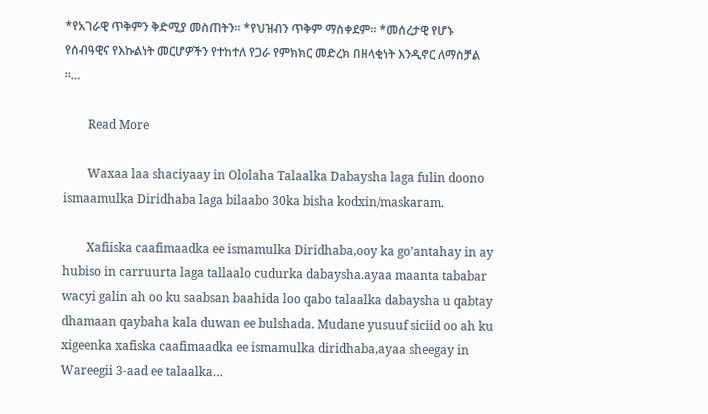*የአገራዊ ጥቅምን ቅድሚያ መስጠትን። *የህዝብን ጥቅም ማስቀደም። *መሰረታዊ የሆኑ የሰብዓዊና የእኩልነት መርሆዎችን የተከተለ የጋራ የምክክር መድረክ በዘላቂነት እንዲኖር ለማስቻል ።…

        Read More

        Waxaa laa shaciyaay in Ololaha Talaalka Dabaysha laga fulin doono ismaamulka Diridhaba laga bilaabo 30ka bisha kodxin/maskaram.

        Xafiiska caafimaadka ee ismamulka Diridhaba,ooy ka go’antahay in ay hubiso in carruurta laga tallaalo cudurka dabaysha.ayaa maanta tababar wacyi galin ah oo ku saabsan baahida loo qabo talaalka dabaysha u qabtay dhamaan qaybaha kala duwan ee bulshada. Mudane yusuuf siciid oo ah ku xigeenka xafiska caafimaadka ee ismamulka diridhaba,ayaa sheegay in Wareegii 3-aad ee talaalka…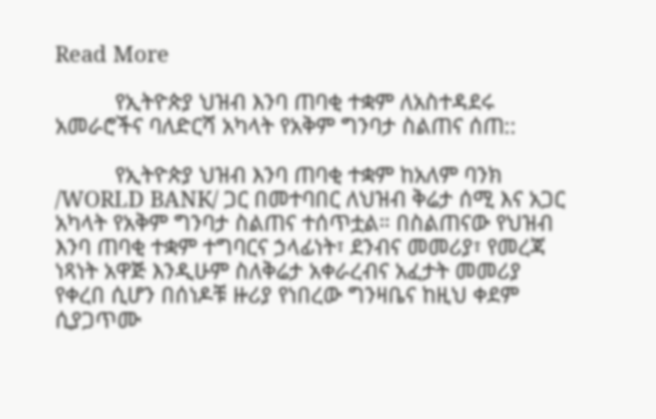Read More

          የኢትዮጵያ ህዝብ እንባ ጠባቂ ተቋም ለአስተዳደሩ አመራሮችና ባለድርሻ አካላት የአቅም ግንባታ ስልጠና ሰጠ::

          የኢትዮጵያ ህዝብ እንባ ጠባቂ ተቋም ከአለም ባንክ /WORLD BANK/ ጋር በመተባበር ለህዝብ ቅሬታ ሰሚ እና አጋር አካላት የአቅም ግንባታ ስልጠና ተሰጥቷል። በስልጠናው የህዝብ እንባ ጠባቂ ተቋም ተግባርና ኃላፊነት፣ ደንብና መመሪያ፣ የመረጃ ነጻነት አዋጅ እንዲሁም ስለቅሬታ አቀራረብና አፈታት መመሪያ የቀረበ ሲሆን በሰነዶቹ ዙሪያ የነበረው ግንዛቤና ከዚህ ቀደም ሲያጋጥሙ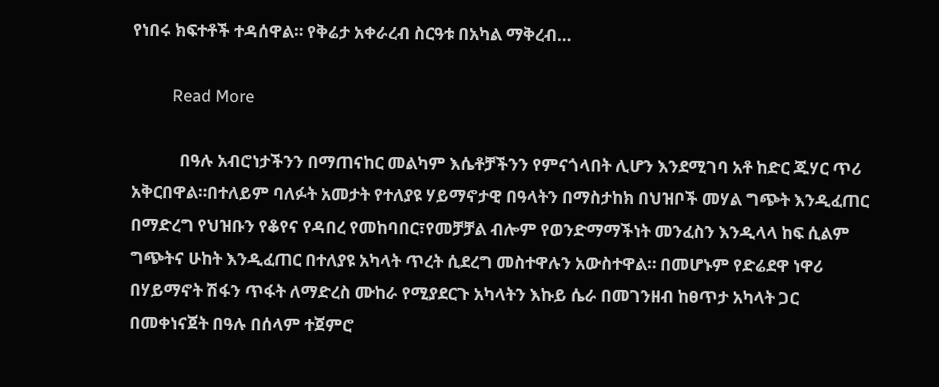የነበሩ ክፍተቶች ተዳሰዋል። የቅሬታ አቀራረብ ስርዓቱ በአካል ማቅረብ…

          Read More

            በዓሉ አብሮነታችንን በማጠናከር መልካም እሴቶቻችንን የምናጎላበት ሊሆን እንደሚገባ አቶ ከድር ጁሃር ጥሪ አቅርበዋል።በተለይም ባለፉት አመታት የተለያዩ ሃይማኖታዊ በዓላትን በማስታከክ በህዝቦች መሃል ግጭት እንዲፈጠር በማድረግ የህዝቡን የቆየና የዳበረ የመከባበር፣የመቻቻል ብሎም የወንድማማችነት መንፈስን እንዲላላ ከፍ ሲልም ግጭትና ሁከት እንዲፈጠር በተለያዩ አካላት ጥረት ሲደረግ መስተዋሉን አውስተዋል። በመሆኑም የድሬደዋ ነዋሪ በሃይማኖት ሽፋን ጥፋት ለማድረስ ሙከራ የሚያደርጉ አካላትን እኩይ ሴራ በመገንዘብ ከፀጥታ አካላት ጋር በመቀነናጀት በዓሉ በሰላም ተጀምሮ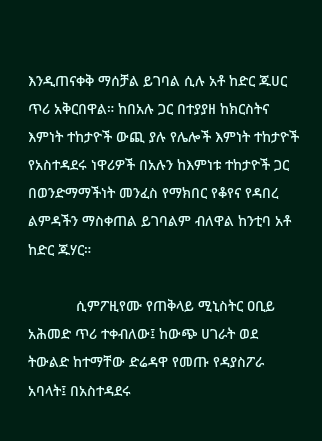እንዲጠናቀቅ ማሰቻል ይገባል ሲሉ አቶ ከድር ጁሀር ጥሪ አቅርበዋል። ከበአሉ ጋር በተያያዘ ከክርስትና እምነት ተከታዮች ውጪ ያሉ የሌሎች እምነት ተከታዮች የአስተዳደሩ ነዋሪዎች በአሉን ከእምነቱ ተከታዮች ጋር በወንድማማችነት መንፈስ የማክበር የቆየና የዳበረ ልምዳችን ማስቀጠል ይገባልም ብለዋል ከንቲባ አቶ ከድር ጁሃር።

            ሲምፖዚየሙ የጠቅላይ ሚኒስትር ዐቢይ አሕመድ ጥሪ ተቀብለው፤ ከውጭ ሀገራት ወደ ትውልድ ከተማቸው ድሬዳዋ የመጡ የዳያስፖራ አባላት፤ በአስተዳደሩ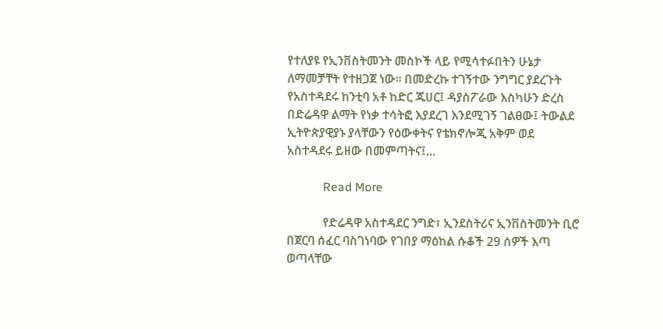የተለያዩ የኢንቨስትመንት መስኮች ላይ የሚሳተፉበትን ሁኔታ ለማመቻቸት የተዘጋጀ ነው፡፡ በመድረኩ ተገኝተው ንግግር ያደረጉት የአስተዳደሩ ከንቲባ አቶ ከድር ጁሀር፤ ዳያስፖራው እስካሁን ድረስ በድሬዳዋ ልማት የነቃ ተሳትፎ እያደረገ እንደሚገኝ ገልፀው፤ ትውልደ ኢትዮጵያዊያኑ ያላቸውን የዕውቀትና የቴክኖሎጂ አቅም ወደ አስተዳደሩ ይዘው በመምጣትና፤…

            Read More

            የድሬዳዋ አስተዳደር ንግድ፣ ኢንደስትሪና ኢንቨስትመንት ቢሮ በጀርባ ሰፈር ባስገነባው የገበያ ማዕከል ሱቆች 29 ሰዎች እጣ ወጣላቸው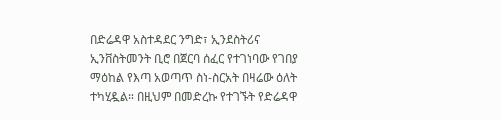በድሬዳዋ አስተዳደር ንግድ፣ ኢንደስትሪና ኢንቨስትመንት ቢሮ በጀርባ ሰፈር የተገነባው የገበያ ማዕከል የእጣ አወጣጥ ስነ-ስርአት በዛሬው ዕለት ተካሂዷል። በዚህም በመድረኩ የተገኙት የድሬዳዋ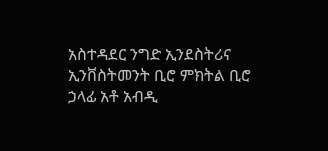አስተዳደር ንግድ ኢንደስትሪና ኢንቨስትመንት ቢሮ ምክትል ቢሮ ኃላፊ አቶ አብዲ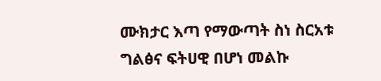ሙክታር እጣ የማውጣት ስነ ስርአቱ ግልፅና ፍትሀዊ በሆነ መልኩ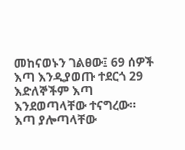መከናወኑን ገልፀው፤ 69 ሰዎች እጣ እንዲያወጡ ተደርጎ 29 እድለኞችም እጣ እንደወጣላቸው ተናግረው። እጣ ያሎጣላቸው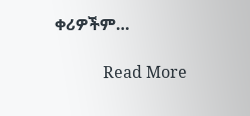ቀሪዎችም…

            Read More